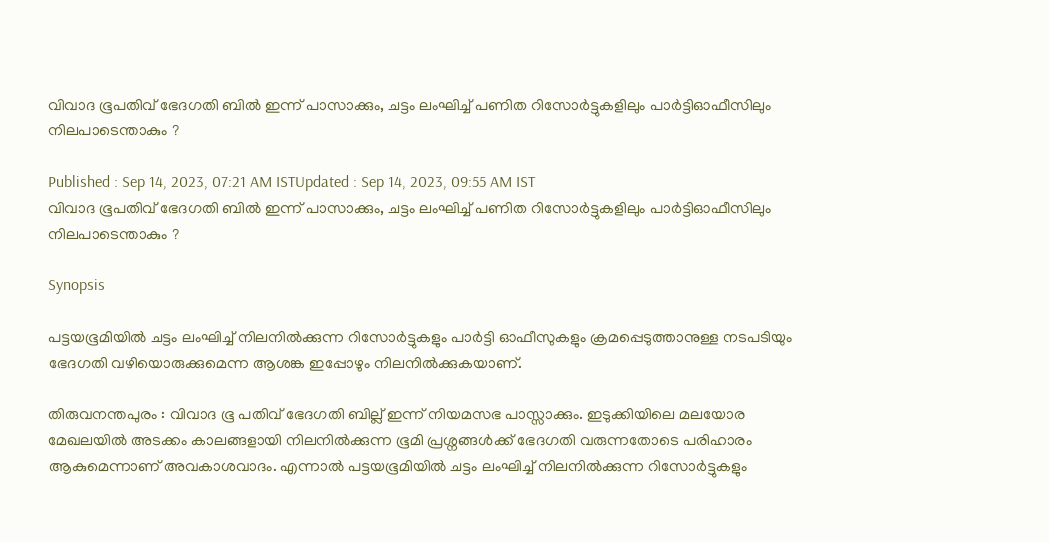വിവാദ ഭൂപതിവ് ഭേദഗതി ബിൽ ഇന്ന് പാസാക്കും, ചട്ടം ലംഘിച്ച് പണിത റിസോർട്ടുകളിലും പാർട്ടിഓഫീസിലും നിലപാടെന്താകും ?

Published : Sep 14, 2023, 07:21 AM ISTUpdated : Sep 14, 2023, 09:55 AM IST
വിവാദ ഭൂപതിവ് ഭേദഗതി ബിൽ ഇന്ന് പാസാക്കും, ചട്ടം ലംഘിച്ച് പണിത റിസോർട്ടുകളിലും പാർട്ടിഓഫീസിലും നിലപാടെന്താകും ?

Synopsis

പട്ടയഭൂമിയിൽ ചട്ടം ലംഘിച്ച് നിലനിൽക്കുന്ന റിസോർട്ടുകളും പാർട്ടി ഓഫീസുകളും ക്രമപ്പെടുത്താനുള്ള നടപടിയും ഭേദഗതി വഴിയൊരുക്കുമെന്ന ആശങ്ക ഇപ്പോഴും നിലനിൽക്കുകയാണ്.

തിരുവനന്തപുരം : വിവാദ ഭൂ പതിവ് ഭേദഗതി ബില്ല് ഇന്ന് നിയമസഭ പാസ്സാക്കും. ഇടുക്കിയിലെ മലയോര മേഖലയിൽ അടക്കം കാലങ്ങളായി നിലനിൽക്കുന്ന ഭൂമി പ്രശ്നങ്ങൾക്ക് ഭേദഗതി വരുന്നതോടെ പരിഹാരം ആകുമെന്നാണ് അവകാശവാദം. എന്നാൽ പട്ടയഭൂമിയിൽ ചട്ടം ലംഘിച്ച് നിലനിൽക്കുന്ന റിസോർട്ടുകളും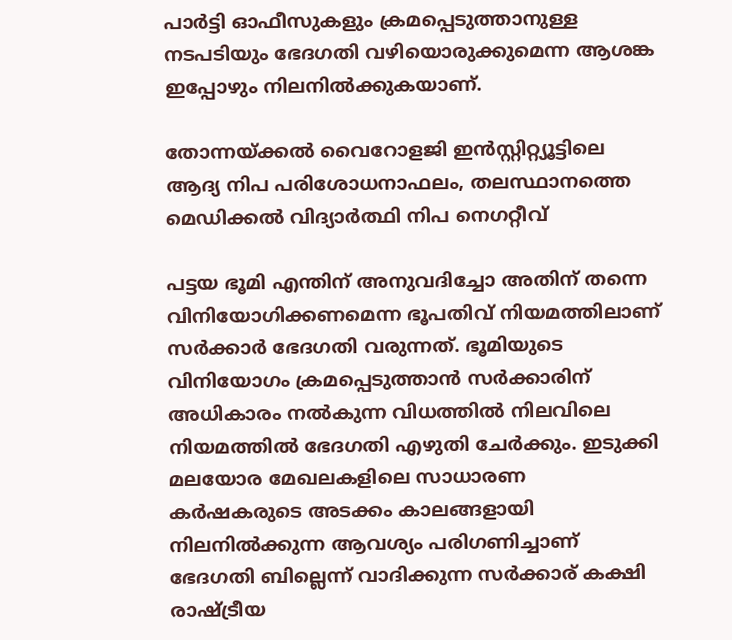പാർട്ടി ഓഫീസുകളും ക്രമപ്പെടുത്താനുള്ള നടപടിയും ഭേദഗതി വഴിയൊരുക്കുമെന്ന ആശങ്ക ഇപ്പോഴും നിലനിൽക്കുകയാണ്.

തോന്നയ്ക്കൽ വൈറോളജി ഇൻസ്റ്റിറ്റ്യൂട്ടിലെ ആദ്യ നിപ പരിശോധനാഫലം, തലസ്ഥാനത്തെ മെഡിക്കൽ വിദ്യാർത്ഥി നിപ നെഗറ്റീവ്

പട്ടയ ഭൂമി എന്തിന് അനുവദിച്ചോ അതിന് തന്നെ വിനിയോഗിക്കണമെന്ന ഭൂപതിവ് നിയമത്തിലാണ് സര്‍ക്കാർ ഭേദഗതി വരുന്നത്. ഭൂമിയുടെ വിനിയോഗം ക്രമപ്പെടുത്താൻ സര്‍ക്കാരിന് അധികാരം നൽകുന്ന വിധത്തിൽ നിലവിലെ നിയമത്തിൽ ഭേദഗതി എഴുതി ചേര്‍ക്കും. ഇടുക്കി മലയോര മേഖലകളിലെ സാധാരണ കര്‍ഷകരുടെ അടക്കം കാലങ്ങളായി നിലനിൽക്കുന്ന ആവശ്യം പരിഗണിച്ചാണ് ഭേദഗതി ബില്ലെന്ന് വാദിക്കുന്ന സര്‍ക്കാര് കക്ഷി രാഷ്ട്രീയ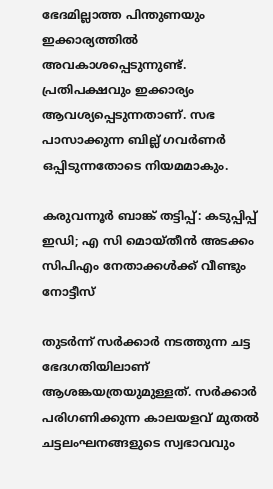ഭേദമില്ലാത്ത പിന്തുണയും ഇക്കാര്യത്തിൽ അവകാശപ്പെടുന്നുണ്ട്. പ്രതിപക്ഷവും ഇക്കാര്യം ആവശ്യപ്പെടുന്നതാണ്. സഭ പാസാക്കുന്ന ബില്ല് ഗവര്‍ണര്‍ ഒപ്പിടുന്നതോടെ നിയമമാകും.

കരുവന്നൂർ ബാങ്ക് തട്ടിപ്പ്: കടുപ്പിപ്പ് ഇഡി; എ സി മൊയ്തീൻ അടക്കം സിപിഎം നേതാക്കൾക്ക് വീണ്ടും നോട്ടീസ്

തുടര്‍ന്ന് സര്‍ക്കാര്‍ നടത്തുന്ന ചട്ട ഭേദഗതിയിലാണ് ആശങ്കയത്രയുമുള്ളത്. സര്‍ക്കാര്‍ പരിഗണിക്കുന്ന കാലയളവ് മുതൽ ചട്ടലംഘനങ്ങളുടെ സ്വഭാവവും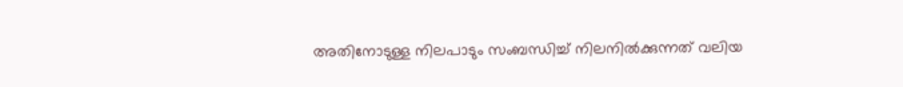അതിനോടുള്ള നിലപാടും സംബന്ധിച്ച് നിലനിൽക്കുന്നത് വലിയ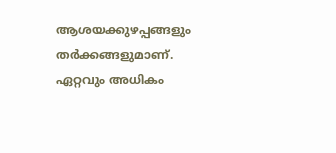ആശയക്കുഴപ്പങ്ങളും തര്‍ക്കങ്ങളുമാണ്. ഏറ്റവും അധികം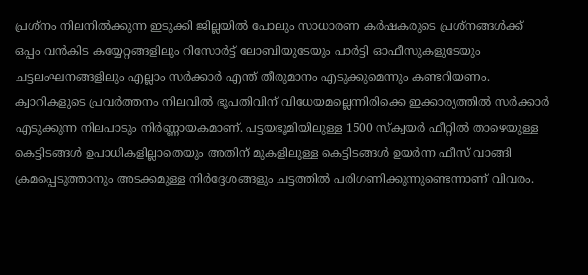പ്രശ്നം നിലനിൽക്കുന്ന ഇടുക്കി ജില്ലയിൽ പോലും സാധാരണ കര്‍ഷകരുടെ പ്രശ്നങ്ങൾക്ക് ഒപ്പം വൻകിട കയ്യേറ്റങ്ങളിലും റിസോര്‍ട്ട് ലോബിയുടേയും പാര്‍ട്ടി ഓഫീസുകളുടേയും ചട്ടലംഘനങ്ങളിലും എല്ലാം സര്‍ക്കാര്‍ എന്ത് തീരുമാനം എടുക്കുമെന്നും കണ്ടറിയണം. ക്വാറികളുടെ പ്രവര്‍ത്തനം നിലവിൽ ഭൂപതിവിന് വിധേയമല്ലെന്നിരിക്കെ ഇക്കാര്യത്തിൽ സര്‍ക്കാർ എടുക്കുന്ന നിലപാടും നിര്‍ണ്ണായകമാണ്. പട്ടയഭൂമിയിലുള്ള 1500 സ്ക്വയർ ഫീറ്റിൽ താഴെയുള്ള കെട്ടിടങ്ങൾ ഉപാധികളില്ലാതെയും അതിന് മുകളിലുള്ള കെട്ടിടങ്ങൾ ഉയര്‍ന്ന ഫീസ് വാങ്ങി ക്രമപ്പെടുത്താനും അടക്കമുള്ള നിര്‍ദ്ദേശങ്ങളും ചട്ടത്തിൽ പരിഗണിക്കുന്നുണ്ടെന്നാണ് വിവരം.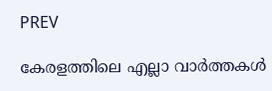PREV

കേരളത്തിലെ എല്ലാ വാർത്തകൾ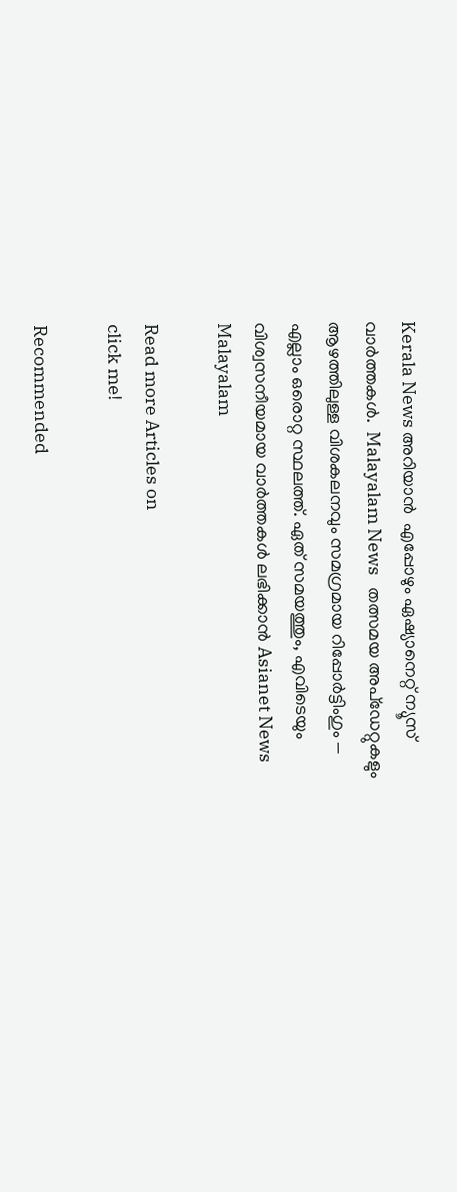Kerala News അറിയാൻ  എപ്പോഴും ഏഷ്യാനെറ്റ് ന്യൂസ് വാർത്തകൾ.  Malayalam News   തത്സമയ അപ്‌ഡേറ്റുകളും ആഴത്തിലുള്ള വിശകലനവും സമഗ്രമായ റിപ്പോർട്ടിംഗും — എല്ലാം ഒരൊറ്റ സ്ഥലത്ത്. ഏത് സമയത്തും, എവിടെയും വിശ്വസനീയമായ വാർത്തകൾ ലഭിക്കാൻ Asianet News Malayalam

Read more Articles on
click me!

Recommended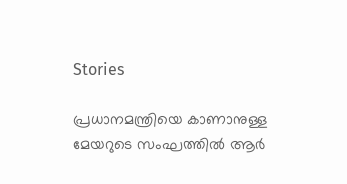Stories

പ്രധാനമന്ത്രിയെ കാണാനുള്ള മേയറുടെ സംഘത്തിൽ ആർ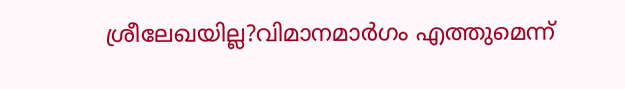ശ്രീലേഖയില്ല?വിമാനമാർഗം എത്തുമെന്ന്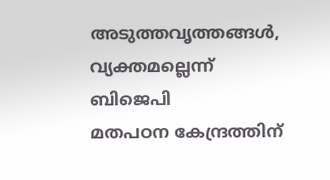അടുത്തവൃത്തങ്ങൾ, വ്യക്തമല്ലെന്ന് ബിജെപി
മതപഠന കേന്ദ്രത്തിന്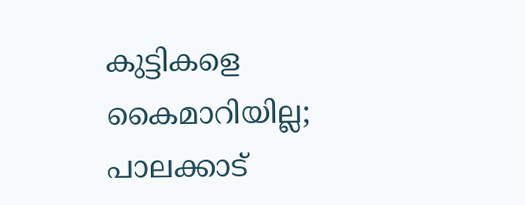കുട്ടികളെ കൈമാറിയില്ല; പാലക്കാട്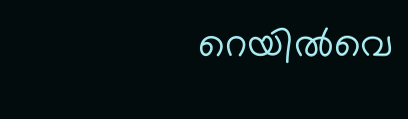റെയിൽവെ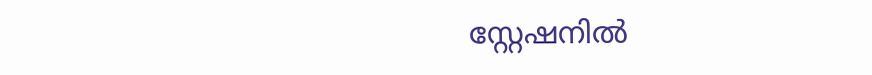സ്റ്റേഷനിൽ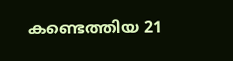കണ്ടെത്തിയ 21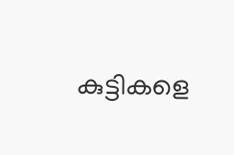കുട്ടികളെ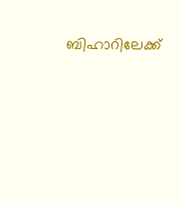ബിഹാറിലേക്ക്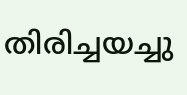തിരിച്ചയച്ചു